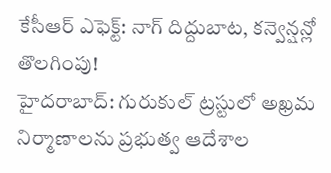కేసీఆర్ ఎఫెక్ట్: నాగ్ దిద్దుబాట, కన్వెన్షన్లో తొలగింపు!
హైదరాబాద్: గురుకుల్ ట్రస్టులో అఖ్రమ నిర్మాణాలను ప్రభుత్వ ఆదేశాల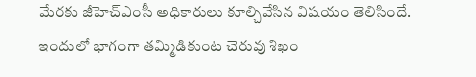మేరకు జీహెచ్ఎంసీ అధికారులు కూల్చివేసిన విషయం తెలిసిందే. ఇందులో భాగంగా తమ్మిడికుంట చెరువు శిఖం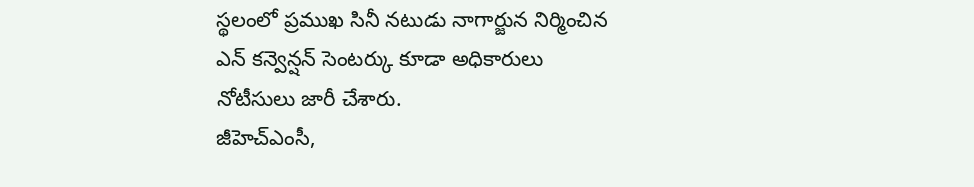స్థలంలో ప్రముఖ సినీ నటుడు నాగార్జున నిర్మించిన ఎన్ కన్వెన్షన్ సెంటర్కు కూడా అధికారులు నోటీసులు జారీ చేశారు.
జీహెచ్ఎంసీ,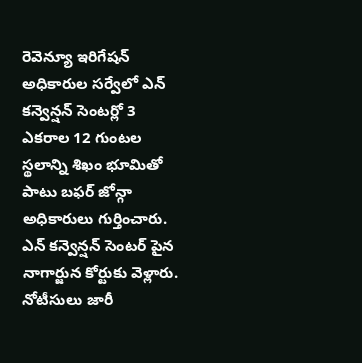రెవెన్యూ ఇరిగేషన్ అధికారుల సర్వేలో ఎన్ కన్వెన్షన్ సెంటర్లో 3 ఎకరాల 12 గుంటల స్థలాన్ని శిఖం భూమితో పాటు బఫర్ జోన్గా అధికారులు గుర్తించారు. ఎన్ కన్వెన్షన్ సెంటర్ పైన నాగార్జున కోర్టుకు వెళ్లారు. నోటీసులు జారీ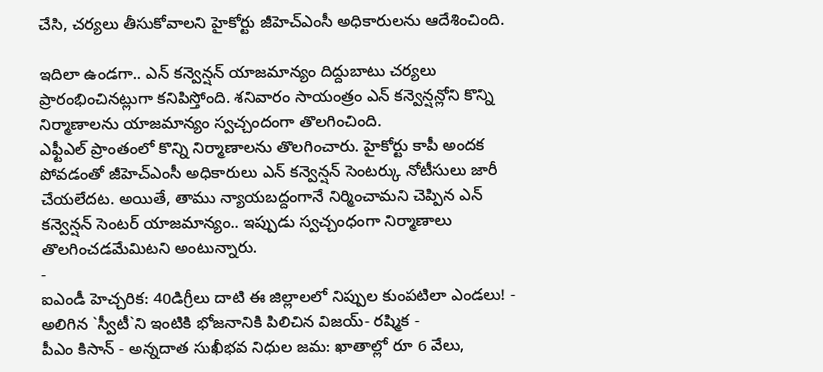చేసి, చర్యలు తీసుకోవాలని హైకోర్టు జీహెచ్ఎంసీ అధికారులను ఆదేశించింది.

ఇదిలా ఉండగా.. ఎన్ కన్వెన్షన్ యాజమాన్యం దిద్దుబాటు చర్యలు ప్రారంభించినట్లుగా కనిపిస్తోంది. శనివారం సాయంత్రం ఎన్ కన్వెన్షన్లోని కొన్ని నిర్మాణాలను యాజమాన్యం స్వచ్చందంగా తొలగించింది.
ఎఫ్టీఎల్ ప్రాంతంలో కొన్ని నిర్మాణాలను తొలగించారు. హైకోర్టు కాపీ అందక పోవడంతో జీహెచ్ఎంసీ అధికారులు ఎన్ కన్వెన్షన్ సెంటర్కు నోటీసులు జారీ చేయలేదట. అయితే, తాము న్యాయబద్దంగానే నిర్మించామని చెప్పిన ఎన్ కన్వెన్షన్ సెంటర్ యాజమాన్యం.. ఇప్పుడు స్వచ్చంధంగా నిర్మాణాలు తొలగించడమేమిటని అంటున్నారు.
-
ఐఎండీ హెచ్చరిక: 40డిగ్రీలు దాటి ఈ జిల్లాలలో నిప్పుల కుంపటిలా ఎండలు! -
అలిగిన `స్వీటీ`ని ఇంటికి భోజనానికి పిలిచిన విజయ్- రష్మిక -
పీఎం కిసాన్ - అన్నదాత సుఖీభవ నిధుల జమ: ఖాతాల్లో రూ 6 వేలు,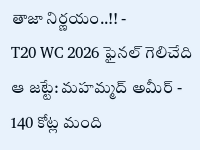తాజా నిర్ణయం..!! -
T20 WC 2026 ఫైనల్ గెలిచేది ఆ జట్టే: మహమ్మద్ అమీర్ -
140 కోట్ల మంది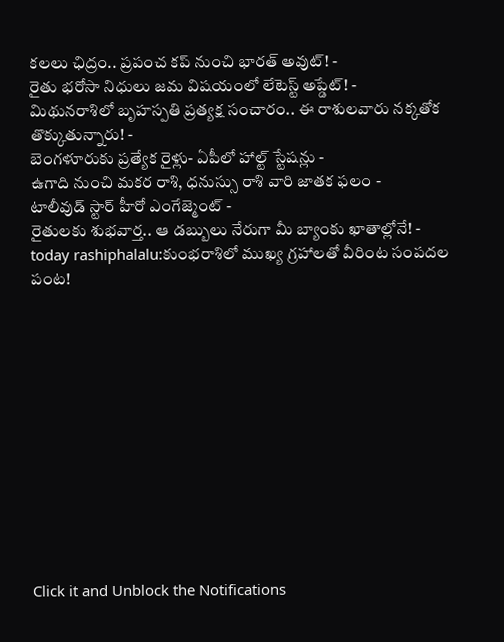కలలు ఛిద్రం.. ప్రపంచ కప్ నుంచి భారత్ అవుట్! -
రైతు భరోసా నిధులు జమ విషయంలో లేటెస్ట్ అప్డేట్! -
మిథునరాశిలో బృహస్పతి ప్రత్యక్ష సంచారం.. ఈ రాశులవారు నక్కతోక తొక్కుతున్నారు! -
బెంగళూరుకు ప్రత్యేక రైళ్లు- ఏపీలో హాల్ట్ స్టేషన్లు -
ఉగాది నుంచి మకర రాశి, ధనుస్సు రాశి వారి జాతక ఫలం -
టాలీవుడ్ స్టార్ హీరో ఎంగేజ్మెంట్ -
రైతులకు శుభవార్త.. ఆ డబ్బులు నేరుగా మీ బ్యాంకు ఖాతాల్లోనే! -
today rashiphalalu:కుంభరాశిలో ముఖ్య గ్రహాలతో వీరింట సంపదల పంట!












Click it and Unblock the Notifications